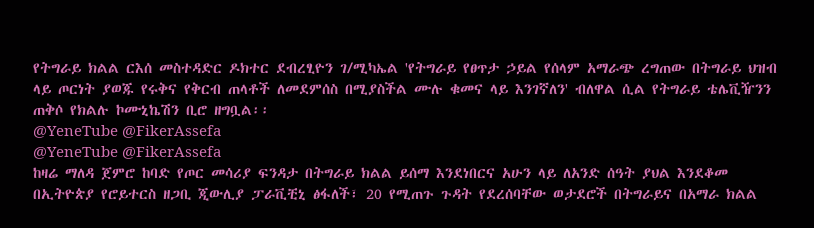የትግራይ ክልል ርእሰ መስተዳድር ዶክተር ደብረፂዮን ገ/ሚካኤል 'የትግራይ የፀጥታ ኃይል የሰላም አማራጭ ረግጠው በትግራይ ህዝብ ላይ ጦርነት ያወጁ የሩቅና የቅርብ ጠላቶች ለመደምሰስ በሚያስችል ሙሉ ቁመና ላይ እንገኛለን' ብለዋል ሲል የትግራይ ቴሌቪዥንን ጠቅሶ የክልሉ ኮሙኒኬሽን ቢሮ ዘግቧል፡፡
@YeneTube @FikerAssefa
@YeneTube @FikerAssefa
ከዛሬ ማለዳ ጀምሮ ከባድ የጦር መሳሪያ ፍንዳታ በትግራይ ክልል ይሰማ እንደነበርና አሁን ላይ ለአንድ ሰዓት ያህል እንደቆመ በኢትዮጵያ የሮይተርስ ዘጋቢ ጂውሊያ ፓራቪቺኒ ፅፋለች፣ 20 የሚጠጉ ጉዳት የደረሰባቸው ወታደሮች በትግራይና በአማራ ክልል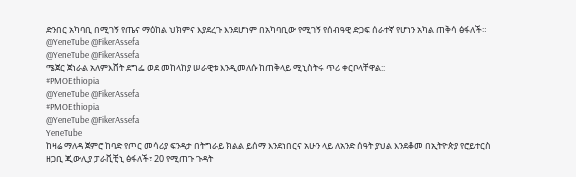ድንበር አካባቢ በሚገኝ የጤና ማዕከል ህክምና እያደረጉ እንደሆነም በአካባቢው የሚገኝ የሰብዓዊ ድጋፍ ሰራተኛ የሆነን አካል ጠቅሳ ፅፋለች።
@YeneTube @FikerAssefa
@YeneTube @FikerAssefa
ሜጀር ጀነራል አለምእሸት ደግፌ ወደ መከላከያ ሠራዊቱ እንዲመለሱ ከጠቅላይ ሚኒስትሩ ጥሪ ቀርቦላቸዋል::
#PMOEthiopia
@YeneTube @FikerAssefa
#PMOEthiopia
@YeneTube @FikerAssefa
YeneTube
ከዛሬ ማለዳ ጀምሮ ከባድ የጦር መሳሪያ ፍንዳታ በትግራይ ክልል ይሰማ እንደነበርና አሁን ላይ ለአንድ ሰዓት ያህል እንደቆመ በኢትዮጵያ የሮይተርስ ዘጋቢ ጂውሊያ ፓራቪቺኒ ፅፋለች፣ 20 የሚጠጉ ጉዳት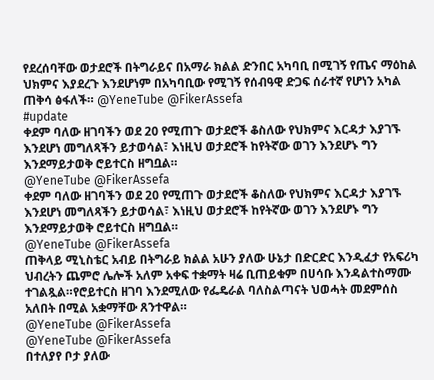የደረሰባቸው ወታደሮች በትግራይና በአማራ ክልል ድንበር አካባቢ በሚገኝ የጤና ማዕከል ህክምና እያደረጉ እንደሆነም በአካባቢው የሚገኝ የሰብዓዊ ድጋፍ ሰራተኛ የሆነን አካል ጠቅሳ ፅፋለች። @YeneTube @FikerAssefa
#update
ቀደም ባለው ዘገባችን ወደ 20 የሚጠጉ ወታደሮች ቆስለው የህክምና እርዳታ እያገኙ እንደሆነ መግለጻችን ይታወሳል፣ እነዚህ ወታደሮች ከየትኛው ወገን እንደሆኑ ግን እንደማይታወቅ ሮይተርስ ዘግቧል።
@YeneTube @FikerAssefa
ቀደም ባለው ዘገባችን ወደ 20 የሚጠጉ ወታደሮች ቆስለው የህክምና እርዳታ እያገኙ እንደሆነ መግለጻችን ይታወሳል፣ እነዚህ ወታደሮች ከየትኛው ወገን እንደሆኑ ግን እንደማይታወቅ ሮይተርስ ዘግቧል።
@YeneTube @FikerAssefa
ጠቅላይ ሚኒስቴር አብይ በትግራይ ክልል አሁን ያለው ሁኔታ በድርድር እንዲፈታ የአፍሪካ ህብረትን ጨምሮ ሌሎች አለም አቀፍ ተቋማት ዛሬ ቢጠይቁም በሀሳቡ እንዳልተስማሙ ተገልጿል።የሮይተርስ ዘገባ እንደሚለው የፌዴራል ባለስልጣናት ህወሓት መደምሰስ አለበት በሚል አቋማቸው ጸንተዋል።
@YeneTube @FikerAssefa
@YeneTube @FikerAssefa
በተለያየ ቦታ ያለው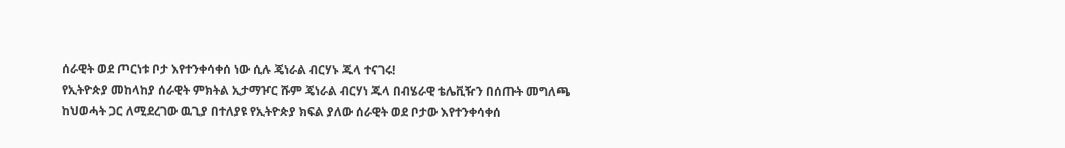ሰራዊት ወደ ጦርነቱ ቦታ እየተንቀሳቀሰ ነው ሲሉ ጄነራል ብርሃኑ ጁላ ተናገሩ!
የኢትዮጵያ መከላከያ ሰራዊት ምክትል ኢታማዦር ሹም ጄነራል ብርሃነ ጁላ በብሄራዊ ቴሌቪዥን በሰጡት መግለጫ ከህወሓት ጋር ለሚደረገው ዉጊያ በተለያዩ የኢትዮጵያ ክፍል ያለው ሰራዊት ወደ ቦታው እየተንቀሳቀሰ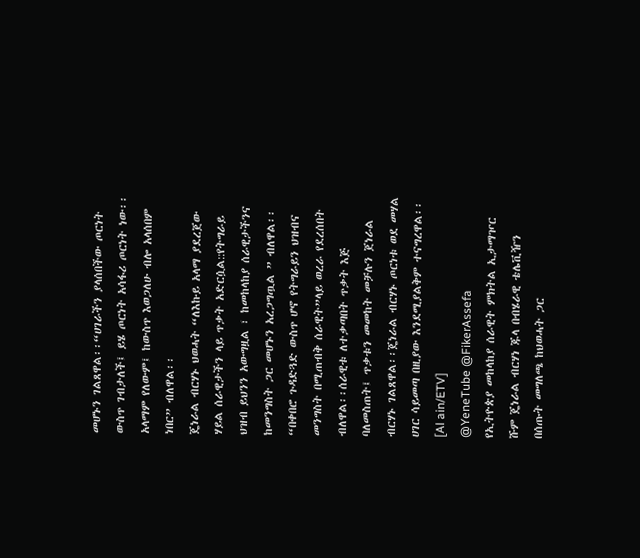መሆኑን ገልጸዋል፡፡“ሀገራችን ያላሰበችው ጦርነት ውስጥ ገብታለች፤ ይሄ ጦርነት አሳፋሪ ጦርነት ነው፡፡ አላማም የለውም፤ ከውስጥ እወጋለሁ ብሎ አላሰበም ነበር” ብለዋል፡፡
ጄነራል ብርሃኑ ህወሓት “ለእኩይ አላማ ያደረጀው ሃይል ሰራዊታችን ላይ ጥቃት አድርሷል::የትግራይ ህዝብ ይህንን አውግዟል ፣ ከመከላከያ ሰራዊታችንና ከመንግስት ጋር መሆኑን አረጋግጧል ” ብለዋል፡፡“በቀበሮ ጉዳድጓድ ውስጥ ሆኖ የትግራይን ህዝብና መንግስት በሚጠብቅ ሰራዊት”ላይ ወረራ የደረሰበት ብለዋል፡፡ሰራዊቱ ለተቃጣበት ጥቃት እጅ ባለመስጠት፤ ጥቃቱን መመከት መቻሉን ጀነራል ብርሃኑ ገልጸዋል፡፡ጄነራል ብርሃኑ ጦርነቱ ወደ መሃል ሀገር ሳይመጣ በዚያው እንደሚያልቅም ተናግረዋል፡፡
[Al ain/ETV]
@YeneTube @FikerAssefa
የኢትዮጵያ መከላከያ ሰራዊት ምክትል ኢታማዦር ሹም ጄነራል ብርሃነ ጁላ በብሄራዊ ቴሌቪዥን በሰጡት መግለጫ ከህወሓት ጋር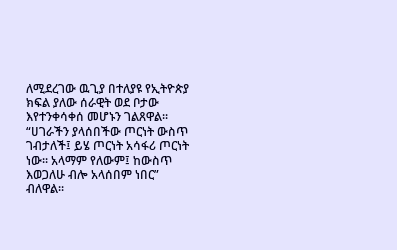ለሚደረገው ዉጊያ በተለያዩ የኢትዮጵያ ክፍል ያለው ሰራዊት ወደ ቦታው እየተንቀሳቀሰ መሆኑን ገልጸዋል፡፡“ሀገራችን ያላሰበችው ጦርነት ውስጥ ገብታለች፤ ይሄ ጦርነት አሳፋሪ ጦርነት ነው፡፡ አላማም የለውም፤ ከውስጥ እወጋለሁ ብሎ አላሰበም ነበር” ብለዋል፡፡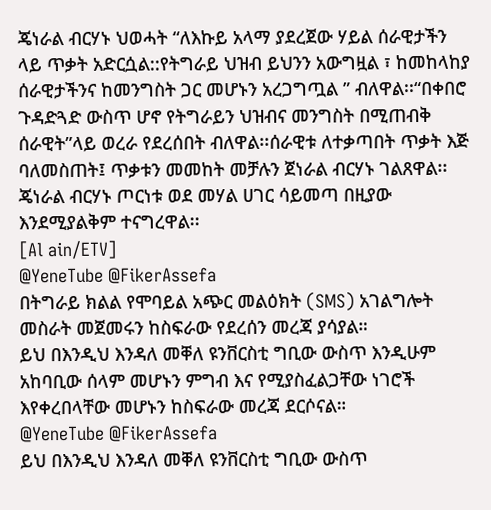ጄነራል ብርሃኑ ህወሓት “ለእኩይ አላማ ያደረጀው ሃይል ሰራዊታችን ላይ ጥቃት አድርሷል::የትግራይ ህዝብ ይህንን አውግዟል ፣ ከመከላከያ ሰራዊታችንና ከመንግስት ጋር መሆኑን አረጋግጧል ” ብለዋል፡፡“በቀበሮ ጉዳድጓድ ውስጥ ሆኖ የትግራይን ህዝብና መንግስት በሚጠብቅ ሰራዊት”ላይ ወረራ የደረሰበት ብለዋል፡፡ሰራዊቱ ለተቃጣበት ጥቃት እጅ ባለመስጠት፤ ጥቃቱን መመከት መቻሉን ጀነራል ብርሃኑ ገልጸዋል፡፡ጄነራል ብርሃኑ ጦርነቱ ወደ መሃል ሀገር ሳይመጣ በዚያው እንደሚያልቅም ተናግረዋል፡፡
[Al ain/ETV]
@YeneTube @FikerAssefa
በትግራይ ክልል የሞባይል አጭር መልዕክት (SMS) አገልግሎት መስራት መጀመሩን ከስፍራው የደረሰን መረጃ ያሳያል።
ይህ በእንዲህ እንዳለ መቐለ ዩንቨርስቲ ግቢው ውስጥ እንዲሁም አከባቢው ሰላም መሆኑን ምግብ እና የሚያስፈልጋቸው ነገሮች እየቀረበላቸው መሆኑን ከስፍራው መረጃ ደርሶናል።
@YeneTube @FikerAssefa
ይህ በእንዲህ እንዳለ መቐለ ዩንቨርስቲ ግቢው ውስጥ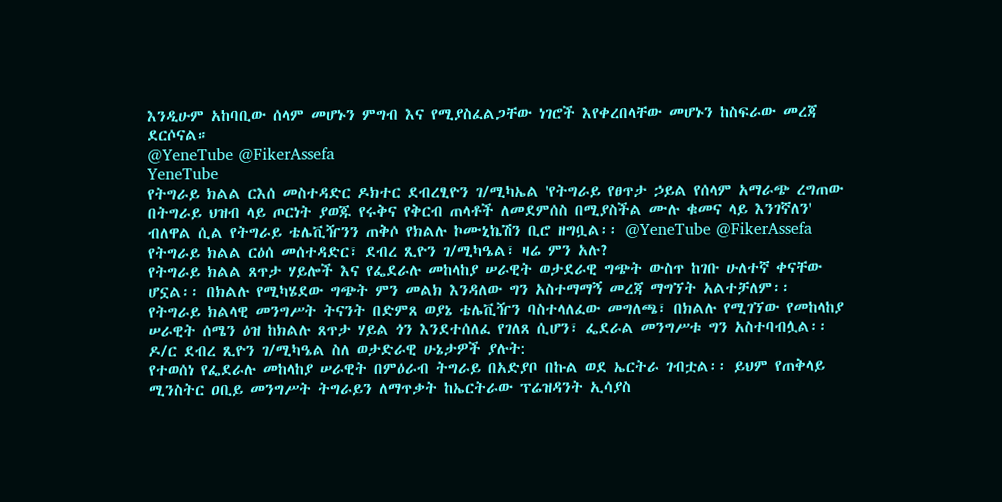እንዲሁም አከባቢው ሰላም መሆኑን ምግብ እና የሚያስፈልጋቸው ነገሮች እየቀረበላቸው መሆኑን ከስፍራው መረጃ ደርሶናል።
@YeneTube @FikerAssefa
YeneTube
የትግራይ ክልል ርእሰ መስተዳድር ዶክተር ደብረፂዮን ገ/ሚካኤል 'የትግራይ የፀጥታ ኃይል የሰላም አማራጭ ረግጠው በትግራይ ህዝብ ላይ ጦርነት ያወጁ የሩቅና የቅርብ ጠላቶች ለመደምሰስ በሚያስችል ሙሉ ቁመና ላይ እንገኛለን' ብለዋል ሲል የትግራይ ቴሌቪዥንን ጠቅሶ የክልሉ ኮሙኒኬሽን ቢሮ ዘግቧል፡፡ @YeneTube @FikerAssefa
የትግራይ ክልል ርዕሰ መሰተዳድር፣ ደብረ ጺዮን ገ/ሚካዔል፣ ዛሬ ምን አሉ?
የትግራይ ክልል ጸጥታ ሃይሎች እና የፌደራሉ መከላከያ ሠራዊት ወታደራዊ ግጭት ውስጥ ከገቡ ሁለተኛ ቀናቸው ሆኗል፡፡ በክልሉ የሚካሄደው ግጭት ምን መልክ እንዳለው ግን አስተማማኝ መረጃ ማግኘት አልተቻለም፡፡ የትግራይ ክልላዊ መንግሥት ትናንት በድምጸ ወያኔ ቴሌቪዥን ባስተላለፈው መግለጫ፣ በክልሉ የሚገኘው የመከላከያ ሠራዊት ሰሜን ዕዝ ከክልሉ ጸጥታ ሃይል ጎን እንደተሰለፈ የገለጸ ሲሆን፣ ፌደራል መንግሥቱ ግን አስተባብሏል፡፡
ዶ/ር ደብረ ጺዮን ገ/ሚካዔል ስለ ወታድራዊ ሁኔታዎች ያሉት:
የተወሰነ የፌደራሉ መከላከያ ሠራዊት በምዕራብ ትግራይ በአድያቦ በኩል ወደ ኤርትራ ገብቷል፡፡ ይህም የጠቅላይ ሚንስትር ዐቢይ መንግሥት ትግራይን ለማጥቃት ከኤርትራው ፕሬዝዳንት ኢሳያስ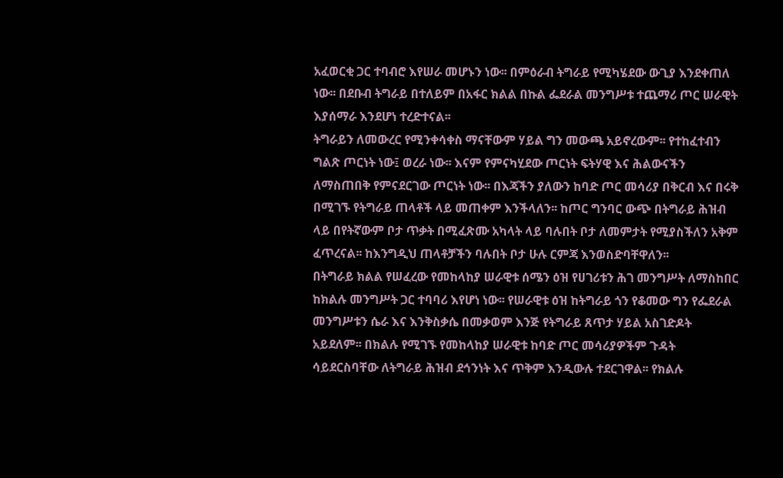አፈወርቂ ጋር ተባብሮ እየሠራ መሆኑን ነው፡፡ በምዕራብ ትግራይ የሚካሄደው ውጊያ እንደቀጠለ ነው፡፡ በደቡብ ትግራይ በተለይም በአፋር ክልል በኩል ፌደራል መንግሥቱ ተጨማሪ ጦር ሠራዊት እያሰማራ እንደሆነ ተረድተናል፡፡
ትግራይን ለመውረር የሚንቀሳቀስ ማናቸውም ሃይል ግን መውጫ አይኖረውም፡፡ የተከፈተብን ግልጽ ጦርነት ነው፤ ወረራ ነው፡፡ እናም የምናካሂደው ጦርነት ፍትሃዊ እና ሕልውናችን ለማስጠበቅ የምናደርገው ጦርነት ነው፡፡ በእጃችን ያለውን ከባድ ጦር መሳሪያ በቅርብ እና በሩቅ በሚገኙ የትግራይ ጠላቶች ላይ መጠቀም እንችላለን፡፡ ከጦር ግንባር ውጭ በትግራይ ሕዝብ ላይ በየትኛውም ቦታ ጥቃት በሚፈጽሙ አካላት ላይ ባሉበት ቦታ ለመምታት የሚያስችለን አቅም ፈጥረናል፡፡ ከእንግዲህ ጠላቶቻችን ባሉበት ቦታ ሁሉ ርምጃ እንወስድባቸዋለን፡፡
በትግራይ ክልል የሠፈረው የመከላከያ ሠራዊቱ ሰሜን ዕዝ የሀገሪቱን ሕገ መንግሥት ለማስከበር ከክልሉ መንግሥት ጋር ተባባሪ እየሆነ ነው፡፡ የሠራዊቱ ዕዝ ከትግራይ ጎን የቆመው ግን የፌደራል መንግሥቱን ሴራ እና እንቅስቃሴ በመቃወም እንጅ የትግራይ ጸጥታ ሃይል አስገድዶት አይደለም፡፡ በክልሉ የሚገኙ የመከላከያ ሠራዊቱ ከባድ ጦር መሳሪያዎችም ጉዳት ሳይደርስባቸው ለትግራይ ሕዝብ ደኅንነት እና ጥቅም እንዲውሉ ተደርገዋል፡፡ የክልሉ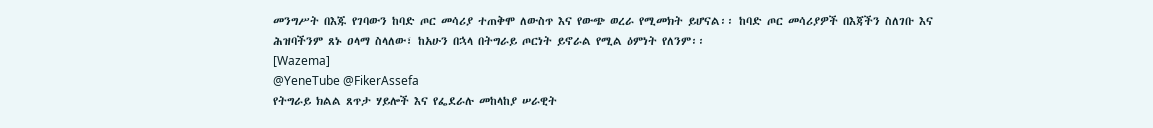መንግሥት በእጁ የገባውን ከባድ ጦር መሳሪያ ተጠቅሞ ለውስጥ እና የውጭ ወረራ የሚመክት ይሆናል፡፡ ከባድ ጦር መሳሪያዎች በእጃችን ስለገቡ እና ሕዝባችንም ጸኑ ዐላማ ስላለው፣ ከአሁን በኋላ በትግራይ ጦርነት ይኖራል የሚል ዕምነት የለንም፡፡
[Wazema]
@YeneTube @FikerAssefa
የትግራይ ክልል ጸጥታ ሃይሎች እና የፌደራሉ መከላከያ ሠራዊት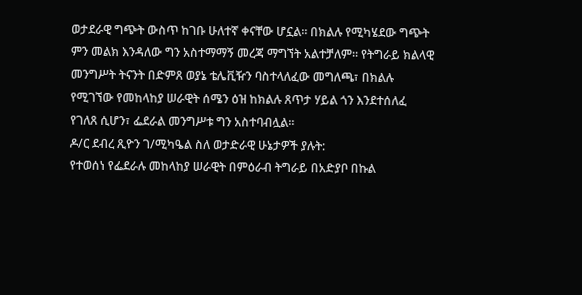ወታደራዊ ግጭት ውስጥ ከገቡ ሁለተኛ ቀናቸው ሆኗል፡፡ በክልሉ የሚካሄደው ግጭት ምን መልክ እንዳለው ግን አስተማማኝ መረጃ ማግኘት አልተቻለም፡፡ የትግራይ ክልላዊ መንግሥት ትናንት በድምጸ ወያኔ ቴሌቪዥን ባስተላለፈው መግለጫ፣ በክልሉ የሚገኘው የመከላከያ ሠራዊት ሰሜን ዕዝ ከክልሉ ጸጥታ ሃይል ጎን እንደተሰለፈ የገለጸ ሲሆን፣ ፌደራል መንግሥቱ ግን አስተባብሏል፡፡
ዶ/ር ደብረ ጺዮን ገ/ሚካዔል ስለ ወታድራዊ ሁኔታዎች ያሉት:
የተወሰነ የፌደራሉ መከላከያ ሠራዊት በምዕራብ ትግራይ በአድያቦ በኩል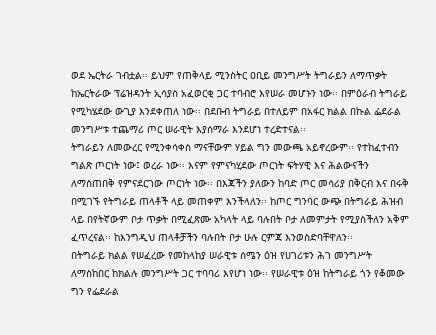ወደ ኤርትራ ገብቷል፡፡ ይህም የጠቅላይ ሚንስትር ዐቢይ መንግሥት ትግራይን ለማጥቃት ከኤርትራው ፕሬዝዳንት ኢሳያስ አፈወርቂ ጋር ተባብሮ እየሠራ መሆኑን ነው፡፡ በምዕራብ ትግራይ የሚካሄደው ውጊያ እንደቀጠለ ነው፡፡ በደቡብ ትግራይ በተለይም በአፋር ክልል በኩል ፌደራል መንግሥቱ ተጨማሪ ጦር ሠራዊት እያሰማራ እንደሆነ ተረድተናል፡፡
ትግራይን ለመውረር የሚንቀሳቀስ ማናቸውም ሃይል ግን መውጫ አይኖረውም፡፡ የተከፈተብን ግልጽ ጦርነት ነው፤ ወረራ ነው፡፡ እናም የምናካሂደው ጦርነት ፍትሃዊ እና ሕልውናችን ለማስጠበቅ የምናደርገው ጦርነት ነው፡፡ በእጃችን ያለውን ከባድ ጦር መሳሪያ በቅርብ እና በሩቅ በሚገኙ የትግራይ ጠላቶች ላይ መጠቀም እንችላለን፡፡ ከጦር ግንባር ውጭ በትግራይ ሕዝብ ላይ በየትኛውም ቦታ ጥቃት በሚፈጽሙ አካላት ላይ ባሉበት ቦታ ለመምታት የሚያስችለን አቅም ፈጥረናል፡፡ ከእንግዲህ ጠላቶቻችን ባሉበት ቦታ ሁሉ ርምጃ እንወስድባቸዋለን፡፡
በትግራይ ክልል የሠፈረው የመከላከያ ሠራዊቱ ሰሜን ዕዝ የሀገሪቱን ሕገ መንግሥት ለማስከበር ከክልሉ መንግሥት ጋር ተባባሪ እየሆነ ነው፡፡ የሠራዊቱ ዕዝ ከትግራይ ጎን የቆመው ግን የፌደራል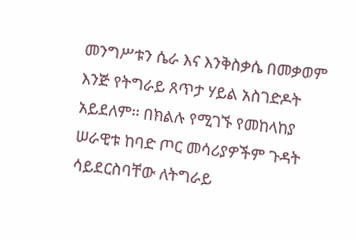መንግሥቱን ሴራ እና እንቅስቃሴ በመቃወም እንጅ የትግራይ ጸጥታ ሃይል አስገድዶት አይደለም፡፡ በክልሉ የሚገኙ የመከላከያ ሠራዊቱ ከባድ ጦር መሳሪያዎችም ጉዳት ሳይደርስባቸው ለትግራይ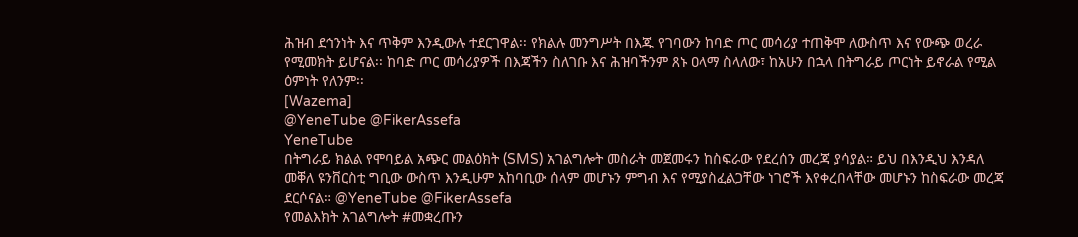ሕዝብ ደኅንነት እና ጥቅም እንዲውሉ ተደርገዋል፡፡ የክልሉ መንግሥት በእጁ የገባውን ከባድ ጦር መሳሪያ ተጠቅሞ ለውስጥ እና የውጭ ወረራ የሚመክት ይሆናል፡፡ ከባድ ጦር መሳሪያዎች በእጃችን ስለገቡ እና ሕዝባችንም ጸኑ ዐላማ ስላለው፣ ከአሁን በኋላ በትግራይ ጦርነት ይኖራል የሚል ዕምነት የለንም፡፡
[Wazema]
@YeneTube @FikerAssefa
YeneTube
በትግራይ ክልል የሞባይል አጭር መልዕክት (SMS) አገልግሎት መስራት መጀመሩን ከስፍራው የደረሰን መረጃ ያሳያል። ይህ በእንዲህ እንዳለ መቐለ ዩንቨርስቲ ግቢው ውስጥ እንዲሁም አከባቢው ሰላም መሆኑን ምግብ እና የሚያስፈልጋቸው ነገሮች እየቀረበላቸው መሆኑን ከስፍራው መረጃ ደርሶናል። @YeneTube @FikerAssefa
የመልእክት አገልግሎት #መቋረጡን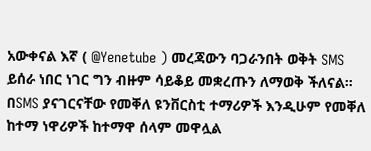አውቀናል እኛ ( @Yenetube ) መረጃውን ባጋራንበት ወቅት SMS ይሰራ ነበር ነገር ግን ብዙም ሳይቆይ መቋረጡን ለማወቅ ችለናል።
በSMS ያናገርናቸው የመቐለ ዩንቨርስቲ ተማሪዎች እንዲሁም የመቐለ ከተማ ነዋሪዎች ከተማዋ ሰላም መዋሏል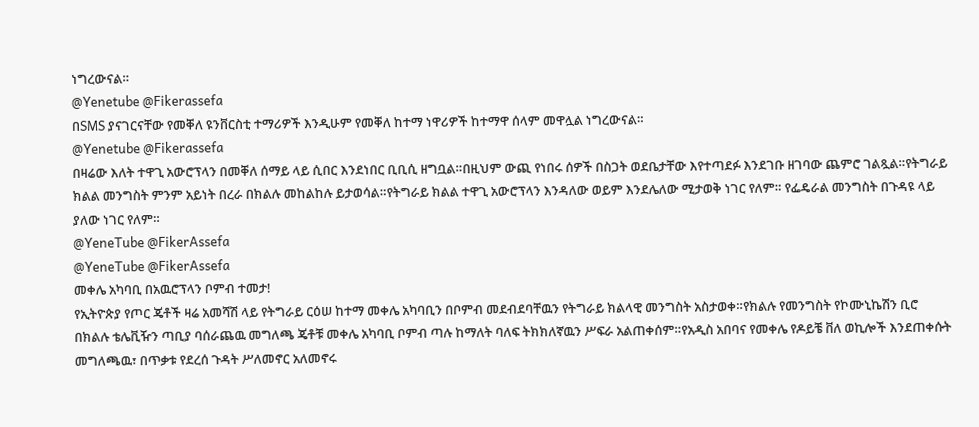ነግረውናል።
@Yenetube @Fikerassefa
በSMS ያናገርናቸው የመቐለ ዩንቨርስቲ ተማሪዎች እንዲሁም የመቐለ ከተማ ነዋሪዎች ከተማዋ ሰላም መዋሏል ነግረውናል።
@Yenetube @Fikerassefa
በዛሬው እለት ተዋጊ አውሮፕላን በመቐለ ሰማይ ላይ ሲበር እንደነበር ቢቢሲ ዘግቧል።በዚህም ውጪ የነበሩ ሰዎች በስጋት ወደቤታቸው እየተጣደፉ እንደገቡ ዘገባው ጨምሮ ገልጿል።የትግራይ ክልል መንግስት ምንም አይነት በረራ በክልሉ መከልከሉ ይታወሳል።የትግራይ ክልል ተዋጊ አውሮፕላን እንዳለው ወይም እንደሌለው ሚታወቅ ነገር የለም። የፌዴራል መንግስት በጉዳዩ ላይ ያለው ነገር የለም።
@YeneTube @FikerAssefa
@YeneTube @FikerAssefa
መቀሌ አካባቢ በአዉሮፕላን ቦምብ ተመታ!
የኢትዮጵያ የጦር ጄቶች ዛሬ አመሻሽ ላይ የትግራይ ርዕሠ ከተማ መቀሌ አካባቢን በቦምብ መደብደባቸዉን የትግራይ ክልላዊ መንግስት አስታወቀ።የክልሉ የመንግስት የኮሙኒኬሽን ቢሮ በክልሉ ቴሌቪዥን ጣቢያ ባሰራጨዉ መግለጫ ጄቶቹ መቀሌ አካባቢ ቦምብ ጣሉ ከማለት ባለፍ ትክክለኛዉን ሥፍራ አልጠቀሰም።የአዲስ አበባና የመቀሌ የዶይቼ ቨለ ወኪሎች እንደጠቀሱት መግለጫዉ፣ በጥቃቱ የደረሰ ጉዳት ሥለመኖር አለመኖሩ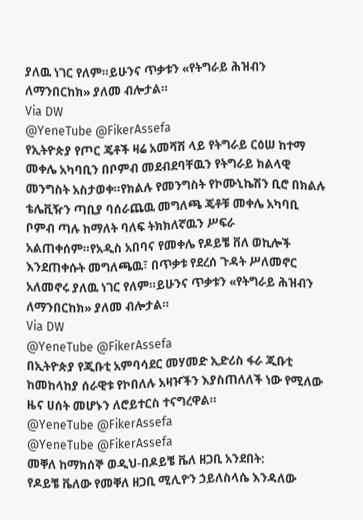ያለዉ ነገር የለም።ይሁንና ጥቃቱን «የትግራይ ሕዝብን ለማንበርከክ» ያለመ ብሎታል።
Via DW
@YeneTube @FikerAssefa
የኢትዮጵያ የጦር ጄቶች ዛሬ አመሻሽ ላይ የትግራይ ርዕሠ ከተማ መቀሌ አካባቢን በቦምብ መደብደባቸዉን የትግራይ ክልላዊ መንግስት አስታወቀ።የክልሉ የመንግስት የኮሙኒኬሽን ቢሮ በክልሉ ቴሌቪዥን ጣቢያ ባሰራጨዉ መግለጫ ጄቶቹ መቀሌ አካባቢ ቦምብ ጣሉ ከማለት ባለፍ ትክክለኛዉን ሥፍራ አልጠቀሰም።የአዲስ አበባና የመቀሌ የዶይቼ ቨለ ወኪሎች እንደጠቀሱት መግለጫዉ፣ በጥቃቱ የደረሰ ጉዳት ሥለመኖር አለመኖሩ ያለዉ ነገር የለም።ይሁንና ጥቃቱን «የትግራይ ሕዝብን ለማንበርከክ» ያለመ ብሎታል።
Via DW
@YeneTube @FikerAssefa
በኢትዮጵያ የጂቡቲ አምባሳደር መሃመድ ኢድሪስ ፋራ ጂቡቲ ከመከላከያ ሰራዊቱ የኮበለሉ አዛዦችን እያስጠለለች ነው የሚለው ዜና ሀሰት መሆኑን ለሮይተርስ ተናግረዋል።
@YeneTube @FikerAssefa
@YeneTube @FikerAssefa
መቐለ ከማክሰኞ ወዲህ-በዶይቼ ቬለ ዘጋቢ አንደበት:
የዶይቼ ቬለው የመቐለ ዘጋቢ ሚሊዮን ኃይለስላሴ እንዳለው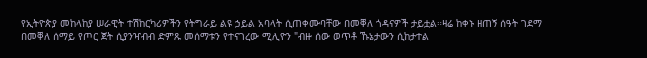የኢትዮጵያ መከላከያ ሠራዊት ተሽከርካሪዎችን የትግራይ ልዩ ኃይል አባላት ሲጠቀሙባቸው በመቐለ ጎዳናዎች ታይቷል።ዛሬ ከቀኑ ዘጠኝ ሰዓት ገደማ በመቐለ ሰማይ የጦር ጀት ሲያንዣብብ ድምጹ መሰማቱን የተናገረው ሚሊዮን "ብዙ ሰው ወጥቶ ኹኔታውን ሲከታተል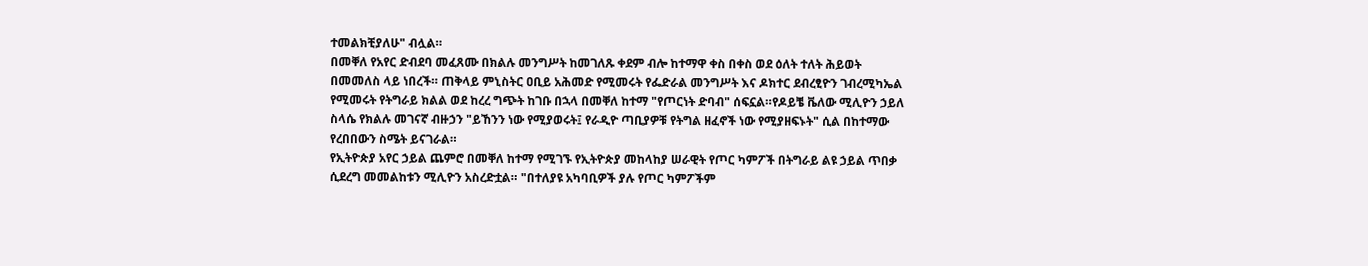ተመልክቺያለሁ" ብሏል።
በመቐለ የአየር ድብደባ መፈጸሙ በክልሉ መንግሥት ከመገለጹ ቀደም ብሎ ከተማዋ ቀስ በቀስ ወደ ዕለት ተለት ሕይወት በመመለስ ላይ ነበረች። ጠቅላይ ምኒስትር ዐቢይ አሕመድ የሚመሩት የፌድራል መንግሥት እና ዶክተር ደብረፂዮን ገብረሚካኤል የሚመሩት የትግራይ ክልል ወደ ከረረ ግጭት ከገቡ በኋላ በመቐለ ከተማ "የጦርነት ድባብ" ሰፍኗል።የዶይቼ ቬለው ሚሊዮን ኃይለ ስላሴ የክልሉ መገናኛ ብዙኃን "ይኸንን ነው የሚያወሩት፤ የራዲዮ ጣቢያዎቹ የትግል ዘፈኖች ነው የሚያዘፍኑት" ሲል በከተማው የረበበውን ስሜት ይናገራል።
የኢትዮጵያ አየር ኃይል ጨምሮ በመቐለ ከተማ የሚገኙ የኢትዮጵያ መከላከያ ሠራዊት የጦር ካምፖች በትግራይ ልዩ ኃይል ጥበቃ ሲደረግ መመልከቱን ሚሊዮን አስረድቷል። "በተለያዩ አካባቢዎች ያሉ የጦር ካምፖችም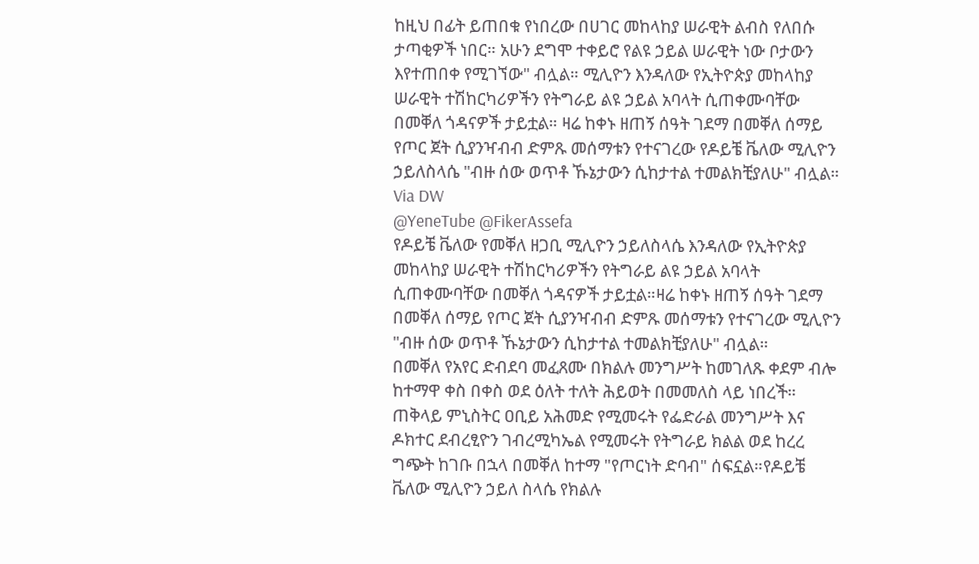ከዚህ በፊት ይጠበቁ የነበረው በሀገር መከላከያ ሠራዊት ልብስ የለበሱ ታጣቂዎች ነበር። አሁን ደግሞ ተቀይሮ የልዩ ኃይል ሠራዊት ነው ቦታውን እየተጠበቀ የሚገኘው" ብሏል። ሚሊዮን እንዳለው የኢትዮጵያ መከላከያ ሠራዊት ተሽከርካሪዎችን የትግራይ ልዩ ኃይል አባላት ሲጠቀሙባቸው በመቐለ ጎዳናዎች ታይቷል። ዛሬ ከቀኑ ዘጠኝ ሰዓት ገደማ በመቐለ ሰማይ የጦር ጀት ሲያንዣብብ ድምጹ መሰማቱን የተናገረው የዶይቼ ቬለው ሚሊዮን ኃይለስላሴ "ብዙ ሰው ወጥቶ ኹኔታውን ሲከታተል ተመልክቺያለሁ" ብሏል።
Via DW
@YeneTube @FikerAssefa
የዶይቼ ቬለው የመቐለ ዘጋቢ ሚሊዮን ኃይለስላሴ እንዳለው የኢትዮጵያ መከላከያ ሠራዊት ተሽከርካሪዎችን የትግራይ ልዩ ኃይል አባላት ሲጠቀሙባቸው በመቐለ ጎዳናዎች ታይቷል።ዛሬ ከቀኑ ዘጠኝ ሰዓት ገደማ በመቐለ ሰማይ የጦር ጀት ሲያንዣብብ ድምጹ መሰማቱን የተናገረው ሚሊዮን "ብዙ ሰው ወጥቶ ኹኔታውን ሲከታተል ተመልክቺያለሁ" ብሏል።
በመቐለ የአየር ድብደባ መፈጸሙ በክልሉ መንግሥት ከመገለጹ ቀደም ብሎ ከተማዋ ቀስ በቀስ ወደ ዕለት ተለት ሕይወት በመመለስ ላይ ነበረች። ጠቅላይ ምኒስትር ዐቢይ አሕመድ የሚመሩት የፌድራል መንግሥት እና ዶክተር ደብረፂዮን ገብረሚካኤል የሚመሩት የትግራይ ክልል ወደ ከረረ ግጭት ከገቡ በኋላ በመቐለ ከተማ "የጦርነት ድባብ" ሰፍኗል።የዶይቼ ቬለው ሚሊዮን ኃይለ ስላሴ የክልሉ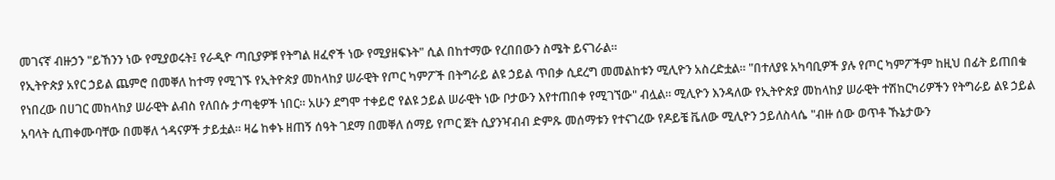መገናኛ ብዙኃን "ይኸንን ነው የሚያወሩት፤ የራዲዮ ጣቢያዎቹ የትግል ዘፈኖች ነው የሚያዘፍኑት" ሲል በከተማው የረበበውን ስሜት ይናገራል።
የኢትዮጵያ አየር ኃይል ጨምሮ በመቐለ ከተማ የሚገኙ የኢትዮጵያ መከላከያ ሠራዊት የጦር ካምፖች በትግራይ ልዩ ኃይል ጥበቃ ሲደረግ መመልከቱን ሚሊዮን አስረድቷል። "በተለያዩ አካባቢዎች ያሉ የጦር ካምፖችም ከዚህ በፊት ይጠበቁ የነበረው በሀገር መከላከያ ሠራዊት ልብስ የለበሱ ታጣቂዎች ነበር። አሁን ደግሞ ተቀይሮ የልዩ ኃይል ሠራዊት ነው ቦታውን እየተጠበቀ የሚገኘው" ብሏል። ሚሊዮን እንዳለው የኢትዮጵያ መከላከያ ሠራዊት ተሽከርካሪዎችን የትግራይ ልዩ ኃይል አባላት ሲጠቀሙባቸው በመቐለ ጎዳናዎች ታይቷል። ዛሬ ከቀኑ ዘጠኝ ሰዓት ገደማ በመቐለ ሰማይ የጦር ጀት ሲያንዣብብ ድምጹ መሰማቱን የተናገረው የዶይቼ ቬለው ሚሊዮን ኃይለስላሴ "ብዙ ሰው ወጥቶ ኹኔታውን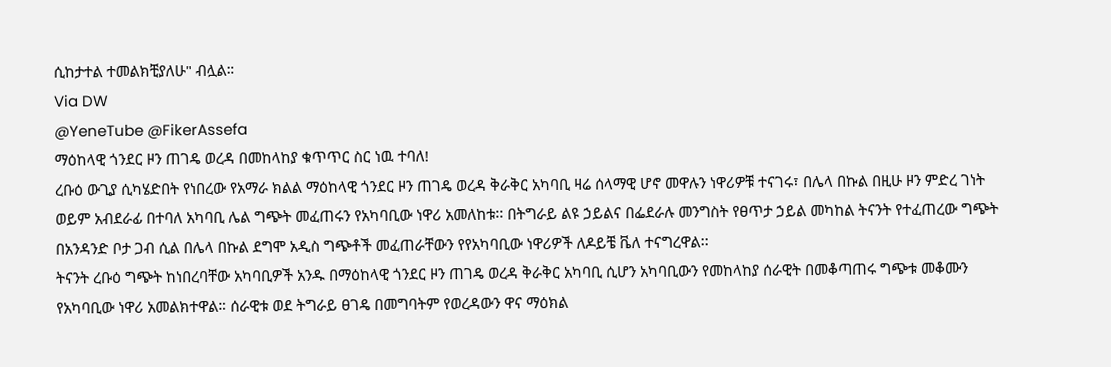ሲከታተል ተመልክቺያለሁ" ብሏል።
Via DW
@YeneTube @FikerAssefa
ማዕከላዊ ጎንደር ዞን ጠገዴ ወረዳ በመከላከያ ቁጥጥር ስር ነዉ ተባለ!
ረቡዕ ውጊያ ሲካሄድበት የነበረው የአማራ ክልል ማዕከላዊ ጎንደር ዞን ጠገዴ ወረዳ ቅራቅር አካባቢ ዛሬ ሰላማዊ ሆኖ መዋሉን ነዋሪዎቹ ተናገሩ፣ በሌላ በኩል በዚሁ ዞን ምድረ ገነት ወይም አብደራፊ በተባለ አካባቢ ሌል ግጭት መፈጠሩን የአካባቢው ነዋሪ አመለከቱ፡፡ በትግራይ ልዩ ኃይልና በፌደራሉ መንግስት የፀጥታ ኃይል መካከል ትናንት የተፈጠረው ግጭት በአንዳንድ ቦታ ጋብ ሲል በሌላ በኩል ደግሞ አዲስ ግጭቶች መፈጠራቸውን የየአካባቢው ነዋሪዎች ለዶይቼ ቬለ ተናግረዋል፡፡
ትናንት ረቡዕ ግጭት ከነበረባቸው አካባቢዎች አንዱ በማዕከላዊ ጎንደር ዞን ጠገዴ ወረዳ ቅራቅር አካባቢ ሲሆን አካባቢውን የመከላከያ ሰራዊት በመቆጣጠሩ ግጭቱ መቆሙን የአካባቢው ነዋሪ አመልክተዋል። ሰራዊቱ ወደ ትግራይ ፀገዴ በመግባትም የወረዳውን ዋና ማዕክል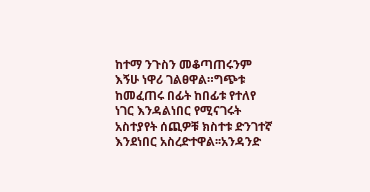ከተማ ንጉስን መቆጣጠሩንም እኝሁ ነዋሪ ገልፀዋል።ግጭቱ ከመፈጠሩ በፊት ከበፊቱ የተለየ ነገር እንዳልነበር የሚናገሩት አስተያየት ሰጪዎቹ ክስተቱ ድንገተኛ እንደነበር አስረድተዋል፡፡አንዳንድ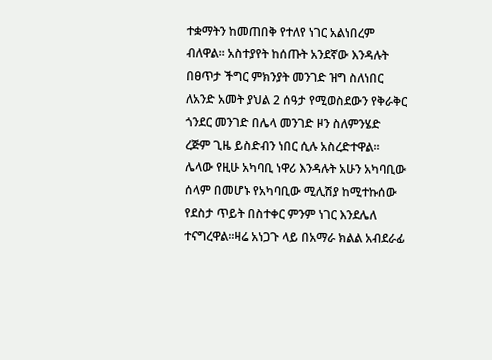ተቋማትን ከመጠበቅ የተለየ ነገር አልነበረም ብለዋል፡፡ አስተያየት ከሰጡት አንደኛው እንዳሉት በፀጥታ ችግር ምክንያት መንገድ ዝግ ስለነበር ለአንድ አመት ያህል 2 ሰዓታ የሚወስደውን የቅራቅር ጎንደር መንገድ በሌላ መንገድ ዞን ስለምንሄድ ረጅም ጊዜ ይስድብን ነበር ሲሉ አስረድተዋል።
ሌላው የዚሁ አካባቢ ነዋሪ እንዳሉት አሁን አካባቢው ሰላም በመሆኑ የአካባቢው ሚሊሽያ ከሚተኩሰው የደስታ ጥይት በስተቀር ምንም ነገር እንደሌለ ተናግረዋል።ዛሬ አነጋጉ ላይ በአማራ ክልል አብደራፊ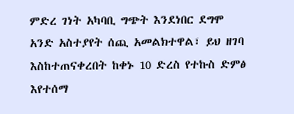ምድረ ገነት አካባቢ ግጭት እንደነበር ደግሞ አንድ አስተያየት ሰጪ አመልክተዋል፣ ይህ ዘገባ እስከተጠናቀረበት ከቀኑ 10 ድረስ የተኩስ ድምፅ እየተሰማ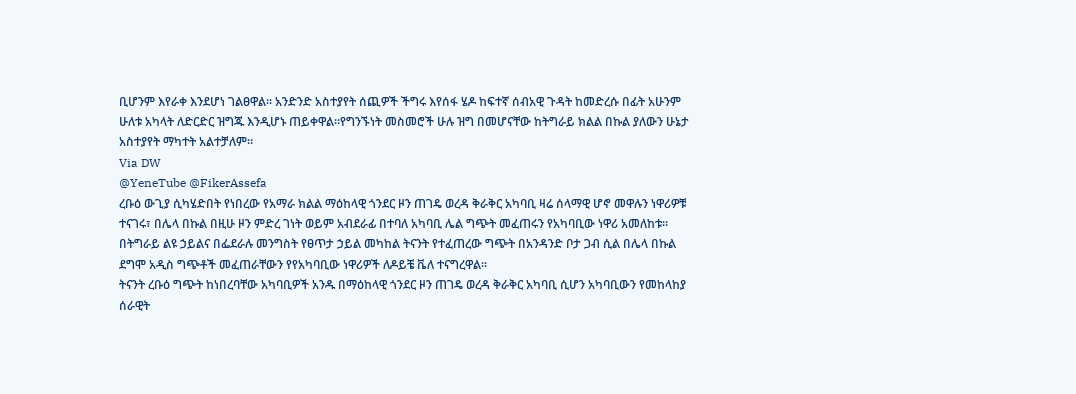ቢሆንም እየራቀ እንደሆነ ገልፀዋል፡፡ አንድንድ አስተያየት ሰጪዎች ችግሩ እየሰፋ ሄዶ ከፍተኛ ሰብአዊ ጉዳት ከመድረሱ በፊት አሁንም ሁለቱ አካላት ለድርድር ዝግጁ እንዲሆኑ ጠይቀዋል።የግንኙነት መስመሮች ሁሉ ዝግ በመሆናቸው ከትግራይ ክልል በኩል ያለውን ሁኔታ አስተያየት ማካተት አልተቻለም።
Via DW
@YeneTube @FikerAssefa
ረቡዕ ውጊያ ሲካሄድበት የነበረው የአማራ ክልል ማዕከላዊ ጎንደር ዞን ጠገዴ ወረዳ ቅራቅር አካባቢ ዛሬ ሰላማዊ ሆኖ መዋሉን ነዋሪዎቹ ተናገሩ፣ በሌላ በኩል በዚሁ ዞን ምድረ ገነት ወይም አብደራፊ በተባለ አካባቢ ሌል ግጭት መፈጠሩን የአካባቢው ነዋሪ አመለከቱ፡፡ በትግራይ ልዩ ኃይልና በፌደራሉ መንግስት የፀጥታ ኃይል መካከል ትናንት የተፈጠረው ግጭት በአንዳንድ ቦታ ጋብ ሲል በሌላ በኩል ደግሞ አዲስ ግጭቶች መፈጠራቸውን የየአካባቢው ነዋሪዎች ለዶይቼ ቬለ ተናግረዋል፡፡
ትናንት ረቡዕ ግጭት ከነበረባቸው አካባቢዎች አንዱ በማዕከላዊ ጎንደር ዞን ጠገዴ ወረዳ ቅራቅር አካባቢ ሲሆን አካባቢውን የመከላከያ ሰራዊት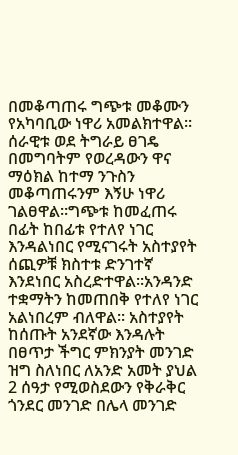በመቆጣጠሩ ግጭቱ መቆሙን የአካባቢው ነዋሪ አመልክተዋል። ሰራዊቱ ወደ ትግራይ ፀገዴ በመግባትም የወረዳውን ዋና ማዕክል ከተማ ንጉስን መቆጣጠሩንም እኝሁ ነዋሪ ገልፀዋል።ግጭቱ ከመፈጠሩ በፊት ከበፊቱ የተለየ ነገር እንዳልነበር የሚናገሩት አስተያየት ሰጪዎቹ ክስተቱ ድንገተኛ እንደነበር አስረድተዋል፡፡አንዳንድ ተቋማትን ከመጠበቅ የተለየ ነገር አልነበረም ብለዋል፡፡ አስተያየት ከሰጡት አንደኛው እንዳሉት በፀጥታ ችግር ምክንያት መንገድ ዝግ ስለነበር ለአንድ አመት ያህል 2 ሰዓታ የሚወስደውን የቅራቅር ጎንደር መንገድ በሌላ መንገድ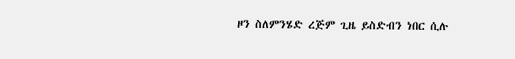ዞን ስለምንሄድ ረጅም ጊዜ ይስድብን ነበር ሲሉ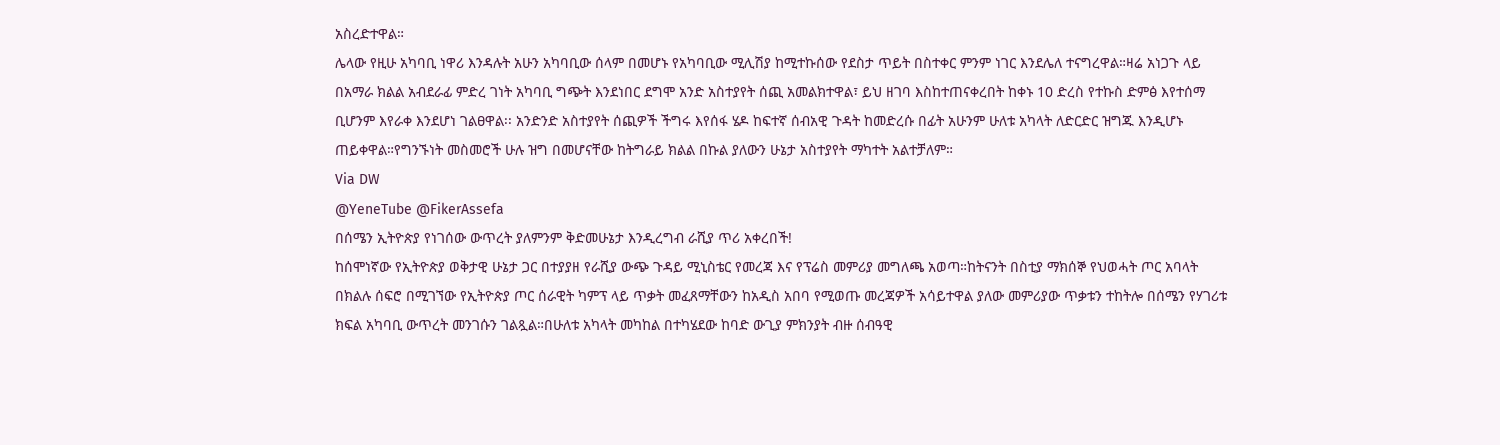አስረድተዋል።
ሌላው የዚሁ አካባቢ ነዋሪ እንዳሉት አሁን አካባቢው ሰላም በመሆኑ የአካባቢው ሚሊሽያ ከሚተኩሰው የደስታ ጥይት በስተቀር ምንም ነገር እንደሌለ ተናግረዋል።ዛሬ አነጋጉ ላይ በአማራ ክልል አብደራፊ ምድረ ገነት አካባቢ ግጭት እንደነበር ደግሞ አንድ አስተያየት ሰጪ አመልክተዋል፣ ይህ ዘገባ እስከተጠናቀረበት ከቀኑ 10 ድረስ የተኩስ ድምፅ እየተሰማ ቢሆንም እየራቀ እንደሆነ ገልፀዋል፡፡ አንድንድ አስተያየት ሰጪዎች ችግሩ እየሰፋ ሄዶ ከፍተኛ ሰብአዊ ጉዳት ከመድረሱ በፊት አሁንም ሁለቱ አካላት ለድርድር ዝግጁ እንዲሆኑ ጠይቀዋል።የግንኙነት መስመሮች ሁሉ ዝግ በመሆናቸው ከትግራይ ክልል በኩል ያለውን ሁኔታ አስተያየት ማካተት አልተቻለም።
Via DW
@YeneTube @FikerAssefa
በሰሜን ኢትዮጵያ የነገሰው ውጥረት ያለምንም ቅድመሁኔታ እንዲረግብ ራሺያ ጥሪ አቀረበች!
ከሰሞነኛው የኢትዮጵያ ወቅታዊ ሁኔታ ጋር በተያያዘ የራሺያ ውጭ ጉዳይ ሚኒስቴር የመረጃ እና የፕሬስ መምሪያ መግለጫ አወጣ።ከትናንት በስቲያ ማክሰኞ የህወሓት ጦር አባላት በክልሉ ሰፍሮ በሚገኘው የኢትዮጵያ ጦር ሰራዊት ካምፕ ላይ ጥቃት መፈጸማቸውን ከአዲስ አበባ የሚወጡ መረጃዎች አሳይተዋል ያለው መምሪያው ጥቃቱን ተከትሎ በሰሜን የሃገሪቱ ክፍል አካባቢ ውጥረት መንገሱን ገልጿል።በሁለቱ አካላት መካከል በተካሄደው ከባድ ውጊያ ምክንያት ብዙ ሰብዓዊ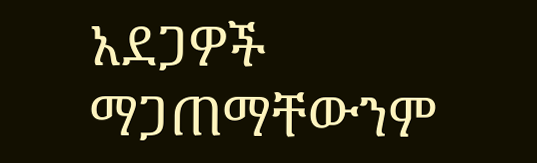አደጋዎች ማጋጠማቸውንም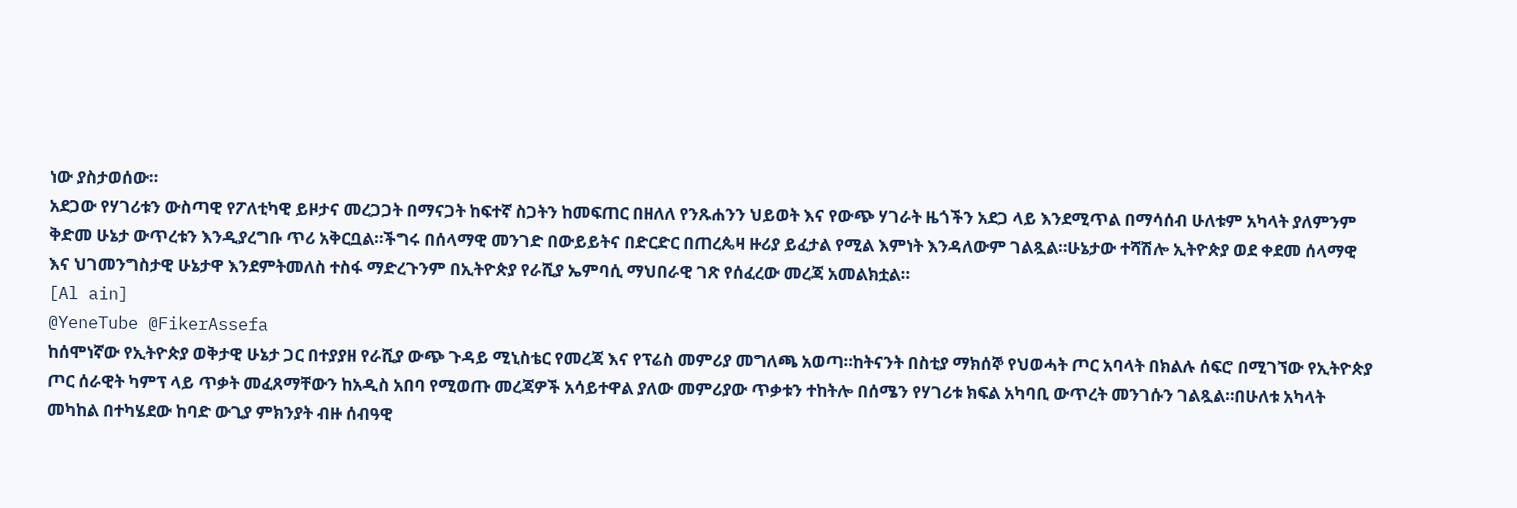ነው ያስታወሰው።
አደጋው የሃገሪቱን ውስጣዊ የፖለቲካዊ ይዞታና መረጋጋት በማናጋት ከፍተኛ ስጋትን ከመፍጠር በዘለለ የንጹሐንን ህይወት እና የውጭ ሃገራት ዜጎችን አደጋ ላይ እንደሚጥል በማሳሰብ ሁለቱም አካላት ያለምንም ቅድመ ሁኔታ ውጥረቱን እንዲያረግቡ ጥሪ አቅርቧል።ችግሩ በሰላማዊ መንገድ በውይይትና በድርድር በጠረጴዛ ዙሪያ ይፈታል የሚል እምነት እንዳለውም ገልጿል።ሁኔታው ተሻሽሎ ኢትዮጵያ ወደ ቀደመ ሰላማዊ እና ህገመንግስታዊ ሁኔታዋ እንደምትመለስ ተስፋ ማድረጉንም በኢትዮጵያ የራሺያ ኤምባሲ ማህበራዊ ገጽ የሰፈረው መረጃ አመልክቷል።
[Al ain]
@YeneTube @FikerAssefa
ከሰሞነኛው የኢትዮጵያ ወቅታዊ ሁኔታ ጋር በተያያዘ የራሺያ ውጭ ጉዳይ ሚኒስቴር የመረጃ እና የፕሬስ መምሪያ መግለጫ አወጣ።ከትናንት በስቲያ ማክሰኞ የህወሓት ጦር አባላት በክልሉ ሰፍሮ በሚገኘው የኢትዮጵያ ጦር ሰራዊት ካምፕ ላይ ጥቃት መፈጸማቸውን ከአዲስ አበባ የሚወጡ መረጃዎች አሳይተዋል ያለው መምሪያው ጥቃቱን ተከትሎ በሰሜን የሃገሪቱ ክፍል አካባቢ ውጥረት መንገሱን ገልጿል።በሁለቱ አካላት መካከል በተካሄደው ከባድ ውጊያ ምክንያት ብዙ ሰብዓዊ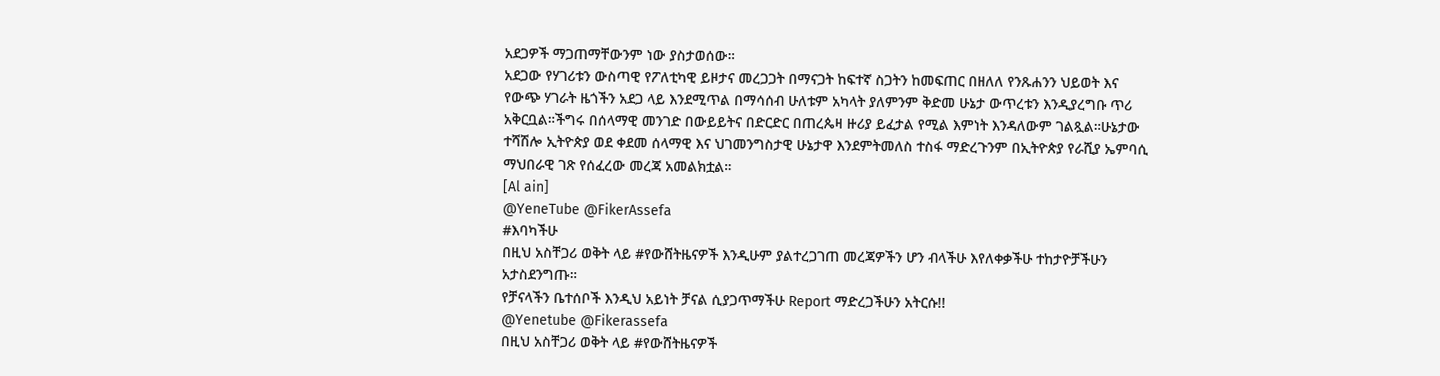አደጋዎች ማጋጠማቸውንም ነው ያስታወሰው።
አደጋው የሃገሪቱን ውስጣዊ የፖለቲካዊ ይዞታና መረጋጋት በማናጋት ከፍተኛ ስጋትን ከመፍጠር በዘለለ የንጹሐንን ህይወት እና የውጭ ሃገራት ዜጎችን አደጋ ላይ እንደሚጥል በማሳሰብ ሁለቱም አካላት ያለምንም ቅድመ ሁኔታ ውጥረቱን እንዲያረግቡ ጥሪ አቅርቧል።ችግሩ በሰላማዊ መንገድ በውይይትና በድርድር በጠረጴዛ ዙሪያ ይፈታል የሚል እምነት እንዳለውም ገልጿል።ሁኔታው ተሻሽሎ ኢትዮጵያ ወደ ቀደመ ሰላማዊ እና ህገመንግስታዊ ሁኔታዋ እንደምትመለስ ተስፋ ማድረጉንም በኢትዮጵያ የራሺያ ኤምባሲ ማህበራዊ ገጽ የሰፈረው መረጃ አመልክቷል።
[Al ain]
@YeneTube @FikerAssefa
#እባካችሁ
በዚህ አስቸጋሪ ወቅት ላይ #የውሸትዜናዎች እንዲሁም ያልተረጋገጠ መረጃዎችን ሆን ብላችሁ እየለቀቃችሁ ተከታዮቻችሁን አታስደንግጡ።
የቻናላችን ቤተሰቦች እንዲህ አይነት ቻናል ሲያጋጥማችሁ Report ማድረጋችሁን አትርሱ!!
@Yenetube @Fikerassefa
በዚህ አስቸጋሪ ወቅት ላይ #የውሸትዜናዎች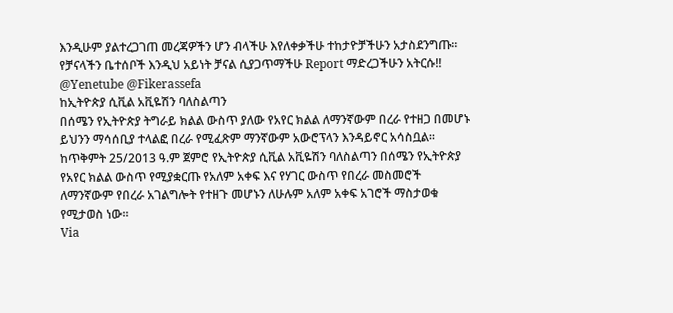እንዲሁም ያልተረጋገጠ መረጃዎችን ሆን ብላችሁ እየለቀቃችሁ ተከታዮቻችሁን አታስደንግጡ።
የቻናላችን ቤተሰቦች እንዲህ አይነት ቻናል ሲያጋጥማችሁ Report ማድረጋችሁን አትርሱ!!
@Yenetube @Fikerassefa
ከኢትዮጵያ ሲቪል አቪዬሽን ባለስልጣን
በሰሜን የኢትዮጵያ ትግራይ ክልል ውስጥ ያለው የአየር ክልል ለማንኛውም በረራ የተዘጋ በመሆኑ ይህንን ማሳሰቢያ ተላልፎ በረራ የሚፈጽም ማንኛውም አውሮፕላን እንዳይኖር አሳስቧል።
ከጥቅምት 25/2013 ዓ.ም ጀምሮ የኢትዮጵያ ሲቪል አቪዬሽን ባለስልጣን በሰሜን የኢትዮጵያ የአየር ክልል ውስጥ የሚያቋርጡ የአለም አቀፍ እና የሃገር ውስጥ የበረራ መስመሮች ለማንኛውም የበረራ አገልግሎት የተዘጉ መሆኑን ለሁሉም አለም አቀፍ አገሮች ማስታወቁ የሚታወስ ነው።
Via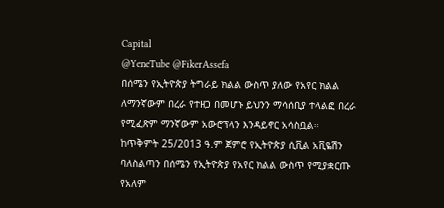Capital
@YeneTube @FikerAssefa
በሰሜን የኢትዮጵያ ትግራይ ክልል ውስጥ ያለው የአየር ክልል ለማንኛውም በረራ የተዘጋ በመሆኑ ይህንን ማሳሰቢያ ተላልፎ በረራ የሚፈጽም ማንኛውም አውሮፕላን እንዳይኖር አሳስቧል።
ከጥቅምት 25/2013 ዓ.ም ጀምሮ የኢትዮጵያ ሲቪል አቪዬሽን ባለስልጣን በሰሜን የኢትዮጵያ የአየር ክልል ውስጥ የሚያቋርጡ የአለም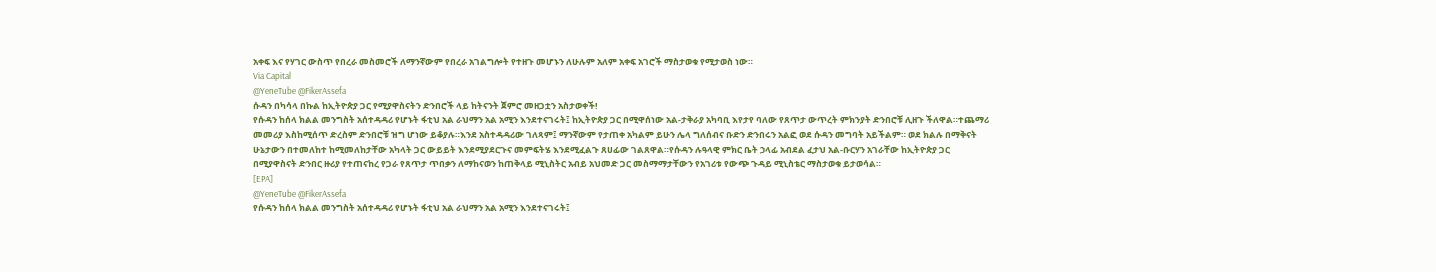አቀፍ እና የሃገር ውስጥ የበረራ መስመሮች ለማንኛውም የበረራ አገልግሎት የተዘጉ መሆኑን ለሁሉም አለም አቀፍ አገሮች ማስታወቁ የሚታወስ ነው።
Via Capital
@YeneTube @FikerAssefa
ሱዳን በካሳላ በኩል ከኢትዮጵያ ጋር የሚያዋስናትን ድንበሮች ላይ ከትናንት ጀምሮ መዘጋቷን አስታወቀች!
የሱዳን ከሰላ ክልል መንግስት አሰተዳዳሪ የሆኑት ፋቲህ አል ራህማን አል አሚን እንደተናገሩት፤ ከኢትዮጵያ ጋር በሚዋሰነው አል-ታቅራያ አካባቢ እየታየ ባለው የጸጥታ ውጥረት ምክንያት ድንበሮቹ ሊዘጉ ችለዋል።ተጨማሪ መመሪያ እስከሚሰጥ ድረስም ድንበሮቹ ዝግ ሆነው ይቆያሉ።እንደ አስተዳዳሪው ገለጻም፤ ማንኛውም የታጠቀ አካልም ይሁን ሌላ ግለሰብና ቡድን ድንበሩን አልፎ ወደ ሱዳን መግባት አይችልም። ወደ ክልሉ በማቅናት ሁኔታውን በተመለከተ ከሚመለከታቸው አካላት ጋር ውይይት እንደሚያደርጉና መምፍትሄ እንደሚፈልጉ ጸሀፊው ገልጸዋል።የሱዳን ሉዓላዊ ምክር ቤት ኃላፊ አብደል ፈታህ አል-ቡርሃን አገራቸው ከኢትዮጵያ ጋር በሚያዋስናት ድንበር ዙሪያ የተጠናከረ የጋራ የጸጥታ ጥበቃን ለማከናወን ከጠቅላይ ሚኒስትር አብይ አህመድ ጋር መስማማታቸውን የአገሪቱ የውጭ ጉዳይ ሚኒስቴር ማስታወቁ ይታወሳል።
[EPA]
@YeneTube @FikerAssefa
የሱዳን ከሰላ ክልል መንግስት አሰተዳዳሪ የሆኑት ፋቲህ አል ራህማን አል አሚን እንደተናገሩት፤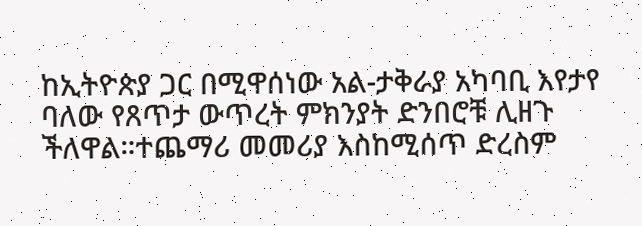ከኢትዮጵያ ጋር በሚዋሰነው አል-ታቅራያ አካባቢ እየታየ ባለው የጸጥታ ውጥረት ምክንያት ድንበሮቹ ሊዘጉ ችለዋል።ተጨማሪ መመሪያ እስከሚሰጥ ድረስም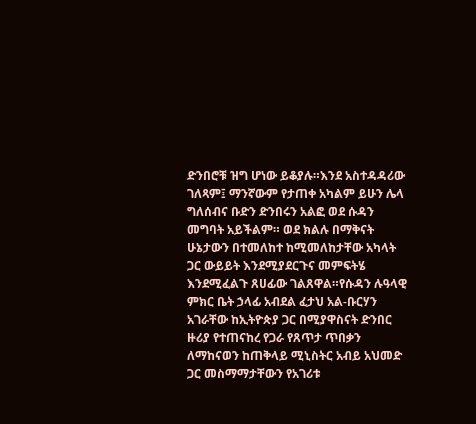ድንበሮቹ ዝግ ሆነው ይቆያሉ።እንደ አስተዳዳሪው ገለጻም፤ ማንኛውም የታጠቀ አካልም ይሁን ሌላ ግለሰብና ቡድን ድንበሩን አልፎ ወደ ሱዳን መግባት አይችልም። ወደ ክልሉ በማቅናት ሁኔታውን በተመለከተ ከሚመለከታቸው አካላት ጋር ውይይት እንደሚያደርጉና መምፍትሄ እንደሚፈልጉ ጸሀፊው ገልጸዋል።የሱዳን ሉዓላዊ ምክር ቤት ኃላፊ አብደል ፈታህ አል-ቡርሃን አገራቸው ከኢትዮጵያ ጋር በሚያዋስናት ድንበር ዙሪያ የተጠናከረ የጋራ የጸጥታ ጥበቃን ለማከናወን ከጠቅላይ ሚኒስትር አብይ አህመድ ጋር መስማማታቸውን የአገሪቱ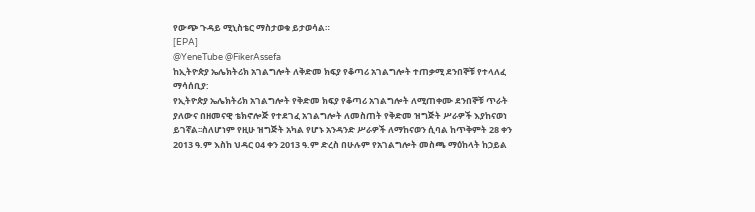የውጭ ጉዳይ ሚኒስቴር ማስታወቁ ይታወሳል።
[EPA]
@YeneTube @FikerAssefa
ከኢትዮጵያ ኤሌክትሪክ አገልግሎት ለቅድመ ክፍያ የቆጣሪ አገልግሎት ተጠቃሚ ደንበኞቹ የተላለፈ ማሳሰቢያ:
የኢትዮጵያ ኤሌክትሪክ አገልግሎት የቅድመ ክፍያ የቆጣሪ አገልግሎት ለሚጠቀሙ ደንበኞቹ ጥራት ያለውና በዘመናዊ ቴክኖሎጅ የተደገፈ አገልግሎት ለመስጠት የቅድመ ዝግጅት ሥራዎች እያከናወነ ይገኛል፡፡ስለሆነም የዚሁ ዝግጅት አካል የሆኑ አንዳንድ ሥራዎች ለማከናወን ሲባል ከጥቅምት 28 ቀን 2013 ዓ.ም እስከ ህዳር 04 ቀን 2013 ዓ.ም ድረስ በሁሉም የአገልግሎት መስጫ ማዕከላት ከኃይል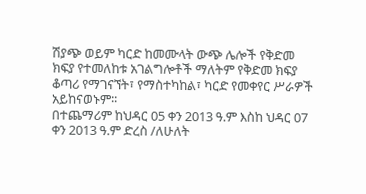ሽያጭ ወይም ካርድ ከመሙላት ውጭ ሌሎች የቅድመ ክፍያ የተመለከቱ አገልግሎቶች ማለትም የቅድመ ክፍያ ቆጣሪ የማገናኘት፣ የማስተካከል፣ ካርድ የመቀየር ሥራዎች አይከናወኑም፡፡
በተጨማሪም ከህዳር 05 ቀን 2013 ዓ.ም እስከ ህዳር 07 ቀን 2013 ዓ.ም ድረስ /ለሁለት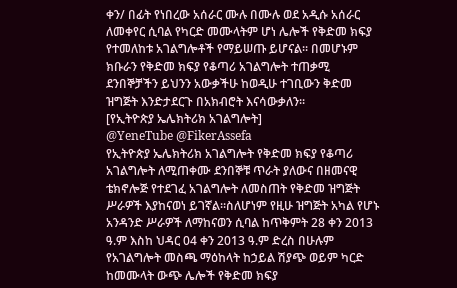ቀን/ በፊት የነበረው አሰራር ሙሉ በሙሉ ወደ አዲሱ አሰራር ለመቀየር ሲባል የካርድ መሙላትም ሆነ ሌሎች የቅድመ ክፍያ የተመለከቱ አገልግሎቶች የማይሠጡ ይሆናል፡፡ በመሆኑም ክቡራን የቅድመ ክፍያ የቆጣሪ አገልግሎት ተጠቃሚ ደንበኞቻችን ይህንን አውቃችሁ ከወዲሁ ተገቢውን ቅድመ ዝግጅት እንድታደርጉ በአክብሮት እናሳውቃለን፡፡
[የኢትዮጵያ ኤሌክትሪክ አገልግሎት]
@YeneTube @FikerAssefa
የኢትዮጵያ ኤሌክትሪክ አገልግሎት የቅድመ ክፍያ የቆጣሪ አገልግሎት ለሚጠቀሙ ደንበኞቹ ጥራት ያለውና በዘመናዊ ቴክኖሎጅ የተደገፈ አገልግሎት ለመስጠት የቅድመ ዝግጅት ሥራዎች እያከናወነ ይገኛል፡፡ስለሆነም የዚሁ ዝግጅት አካል የሆኑ አንዳንድ ሥራዎች ለማከናወን ሲባል ከጥቅምት 28 ቀን 2013 ዓ.ም እስከ ህዳር 04 ቀን 2013 ዓ.ም ድረስ በሁሉም የአገልግሎት መስጫ ማዕከላት ከኃይል ሽያጭ ወይም ካርድ ከመሙላት ውጭ ሌሎች የቅድመ ክፍያ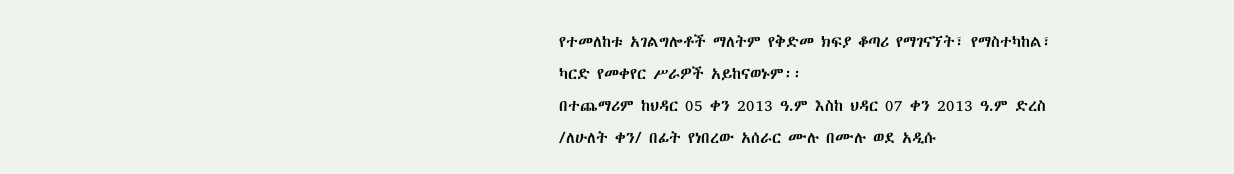የተመለከቱ አገልግሎቶች ማለትም የቅድመ ክፍያ ቆጣሪ የማገናኘት፣ የማስተካከል፣ ካርድ የመቀየር ሥራዎች አይከናወኑም፡፡
በተጨማሪም ከህዳር 05 ቀን 2013 ዓ.ም እስከ ህዳር 07 ቀን 2013 ዓ.ም ድረስ /ለሁለት ቀን/ በፊት የነበረው አሰራር ሙሉ በሙሉ ወደ አዲሱ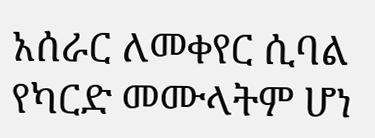አሰራር ለመቀየር ሲባል የካርድ መሙላትም ሆነ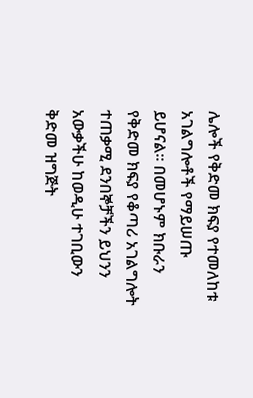ሌሎች የቅድመ ክፍያ የተመለከቱ አገልግሎቶች የማይሠጡ ይሆናል፡፡ በመሆኑም ክቡራን የቅድመ ክፍያ የቆጣሪ አገልግሎት ተጠቃሚ ደንበኞቻችን ይህንን አውቃችሁ ከወዲሁ ተገቢውን ቅድመ ዝግጅት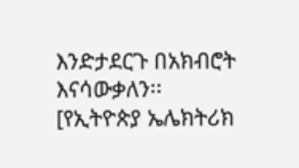እንድታደርጉ በአክብሮት እናሳውቃለን፡፡
[የኢትዮጵያ ኤሌክትሪክ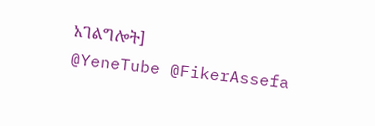አገልግሎት]
@YeneTube @FikerAssefa